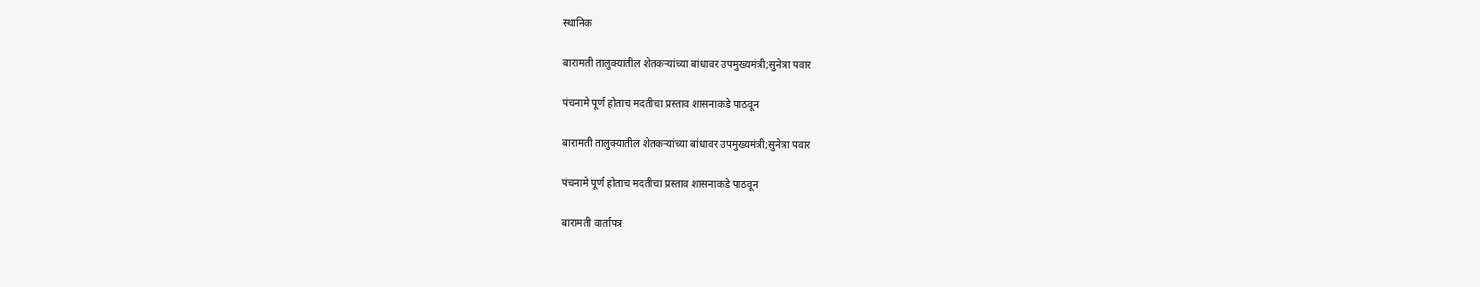स्थानिक

बारामती तालुक्यातील शेतकऱ्यांच्या बांधावर उपमुख्यमंत्री;सुनेत्रा पवार

पंचनामे पूर्ण होताच मदतीचा प्रस्ताव शासनाकडे पाठवून

बारामती तालुक्यातील शेतकऱ्यांच्या बांधावर उपमुख्यमंत्री;सुनेत्रा पवार

पंचनामे पूर्ण होताच मदतीचा प्रस्ताव शासनाकडे पाठवून

बारामती वार्तापत्र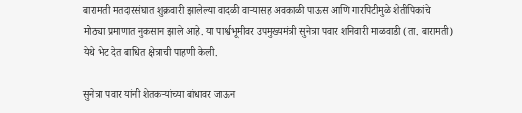बारामती मतदारसंघात शुक्रवारी झालेल्या वादळी वाऱ्यासह अवकाळी पाऊस आणि गारपिटीमुळे शेतीपिकांचे मोठ्या प्रमाणात नुकसान झाले आहे. या पार्श्वभूमीवर उपमुख्यमंत्री सुनेत्रा पवार शनिवारी माळवाडी (ता. बारामती) येथे भेट देत बाधित क्षेत्राची पाहणी केली.

सुनेत्रा पवार यांनी शेतकऱ्यांच्या बांधावर जाऊन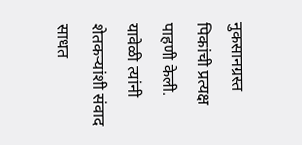नुकसानग्रस्त पिकांची प्रत्यक्ष पाहणी केली. यावेळी त्यांनी शेतकऱ्यांशी संवाद साधत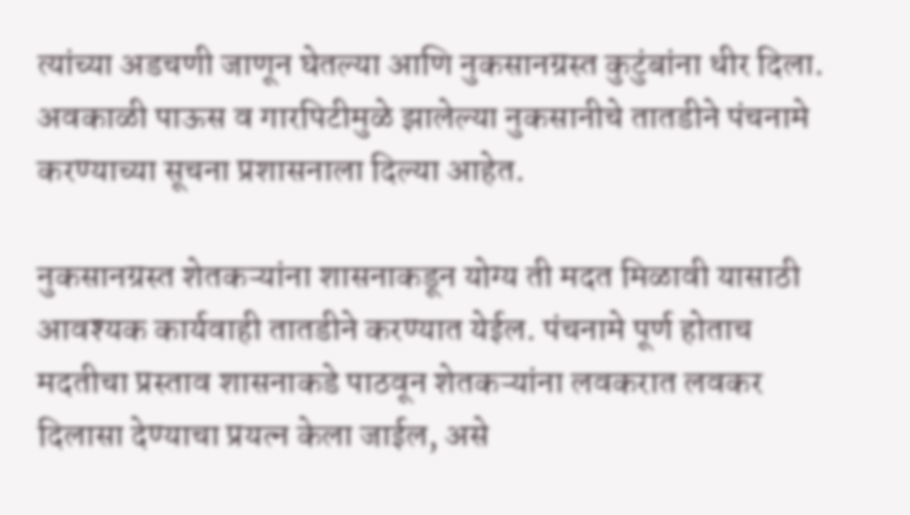त्यांच्या अडचणी जाणून घेतल्या आणि नुकसानग्रस्त कुटुंबांना धीर दिला. अवकाळी पाऊस व गारपिटीमुळे झालेल्या नुकसानीचे तातडीने पंचनामे करण्याच्या सूचना प्रशासनाला दिल्या आहेत.

नुकसानग्रस्त शेतकऱ्यांना शासनाकडून योग्य ती मदत मिळावी यासाठी आवश्यक कार्यवाही तातडीने करण्यात येईल. पंचनामे पूर्ण होताच मदतीचा प्रस्ताव शासनाकडे पाठवून शेतकऱ्यांना लवकरात लवकर दिलासा देण्याचा प्रयत्न केला जाईल, असे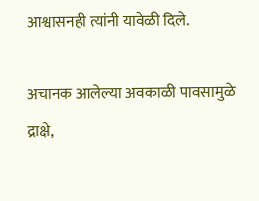आश्वासनही त्यांनी यावेळी दिले.

अचानक आलेल्या अवकाळी पावसामुळे द्राक्षे,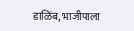डाळिंब, भाजीपाला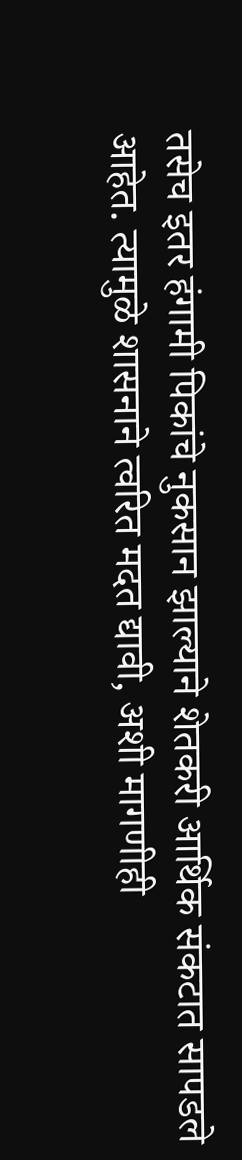तसेच इतर हंगामी पिकांचे नुकसान झाल्याने शेतकरी आर्थिक संकटात सापडले आहेत. त्यामुळे शासनाने त्वरित मदत द्यावी, अशी मागणीही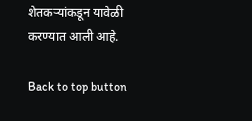शेतकऱ्यांकडून यावेळी करण्यात आली आहे.

Back to top button